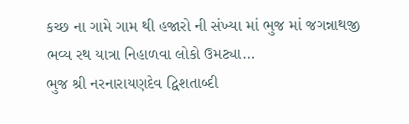કચ્છ ના ગામે ગામ થી હજારો ની સંખ્યા માં ભુજ માં જગન્નાથજી ભવ્ય રથ યાત્રા નિહાળવા લોકો ઉમટ્યા…
ભુજ શ્રી નરનારાયણદેવ દ્વિશતાબ્દી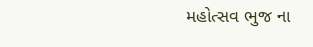મહોત્સવ ભુજ ના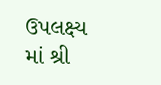ઉપલક્ષ્ય માં શ્રી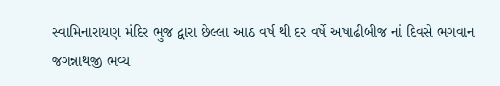સ્વામિનારાયણ મંદિર ભુજ દ્વારા છેલ્લા આઠ વર્ષ થી દર વર્ષે અષાઢીબીજ નાં દિવસે ભગવાન જગન્નાથજી ભવ્ય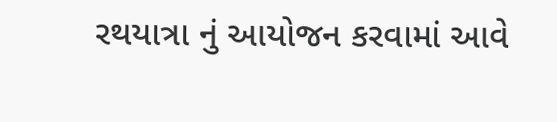રથયાત્રા નું આયોજન કરવામાં આવે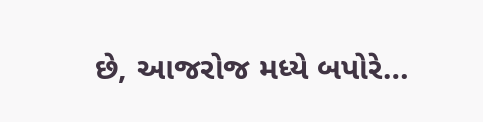છે, આજરોજ મધ્યે બપોરે…